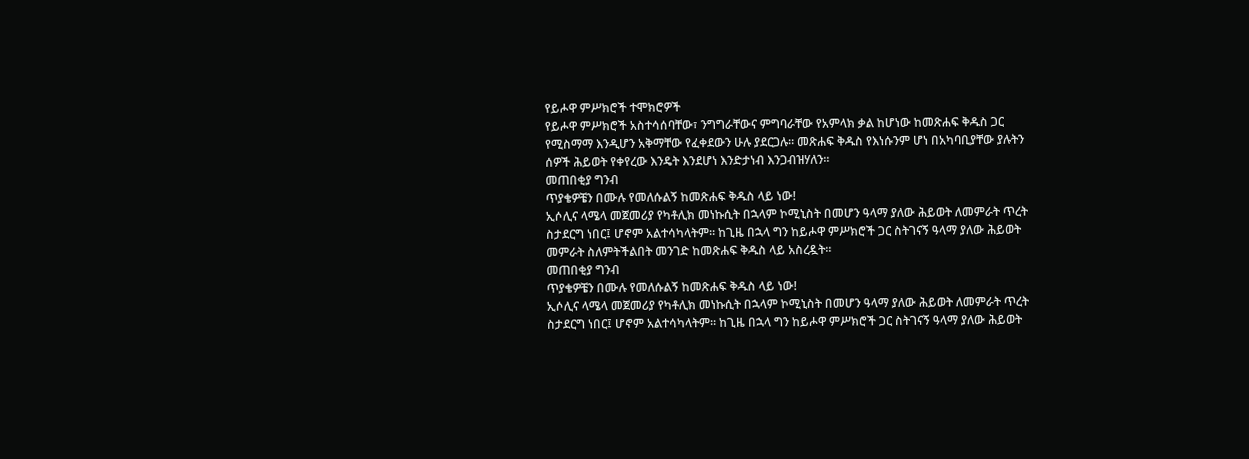የይሖዋ ምሥክሮች ተሞክሮዎች
የይሖዋ ምሥክሮች አስተሳሰባቸው፣ ንግግራቸውና ምግባራቸው የአምላክ ቃል ከሆነው ከመጽሐፍ ቅዱስ ጋር የሚስማማ እንዲሆን አቅማቸው የፈቀደውን ሁሉ ያደርጋሉ። መጽሐፍ ቅዱስ የእነሱንም ሆነ በአካባቢያቸው ያሉትን ሰዎች ሕይወት የቀየረው እንዴት እንደሆነ እንድታነብ እንጋብዝሃለን።
መጠበቂያ ግንብ
ጥያቄዎቼን በሙሉ የመለሱልኝ ከመጽሐፍ ቅዱስ ላይ ነው!
ኢሶሊና ላሜላ መጀመሪያ የካቶሊክ መነኩሲት በኋላም ኮሚኒስት በመሆን ዓላማ ያለው ሕይወት ለመምራት ጥረት ስታደርግ ነበር፤ ሆኖም አልተሳካላትም። ከጊዜ በኋላ ግን ከይሖዋ ምሥክሮች ጋር ስትገናኝ ዓላማ ያለው ሕይወት መምራት ስለምትችልበት መንገድ ከመጽሐፍ ቅዱስ ላይ አስረዷት።
መጠበቂያ ግንብ
ጥያቄዎቼን በሙሉ የመለሱልኝ ከመጽሐፍ ቅዱስ ላይ ነው!
ኢሶሊና ላሜላ መጀመሪያ የካቶሊክ መነኩሲት በኋላም ኮሚኒስት በመሆን ዓላማ ያለው ሕይወት ለመምራት ጥረት ስታደርግ ነበር፤ ሆኖም አልተሳካላትም። ከጊዜ በኋላ ግን ከይሖዋ ምሥክሮች ጋር ስትገናኝ ዓላማ ያለው ሕይወት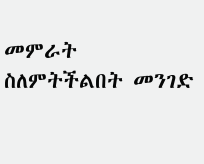መምራት ስለምትችልበት መንገድ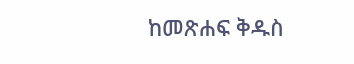ከመጽሐፍ ቅዱስ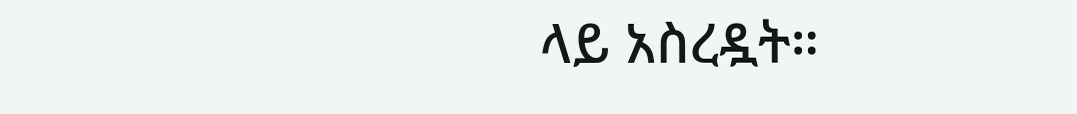ላይ አስረዷት።